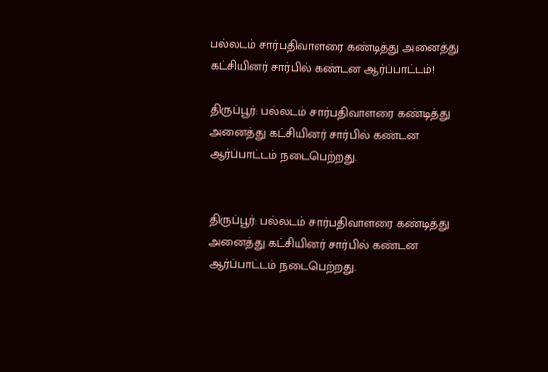பல்லடம் சார்பதிவாளரை கண்டித்து அனைத்து கட்சியினர் சார்பில் கண்டன ஆர்ப்பாட்டம்!

திருப்பூர்: பல்லடம் சார்பதிவாளரை கண்டித்து அனைத்து கட்சியினர் சார்பில் கண்டன ஆர்ப்பாட்டம் நடைபெற்றது.


திருப்பூர்: பல்லடம் சார்பதிவாளரை கண்டித்து அனைத்து கட்சியினர் சார்பில் கண்டன ஆர்ப்பாட்டம் நடைபெற்றது.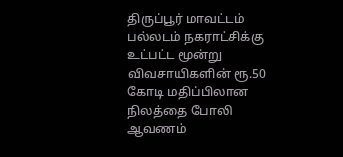திருப்பூர் மாவட்டம் பல்லடம் நகராட்சிக்கு உட்பட்ட மூன்று விவசாயிகளின் ரூ.50 கோடி மதிப்பிலான நிலத்தை போலி ஆவணம்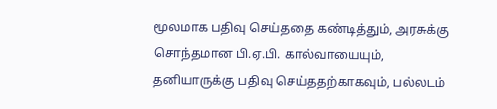மூலமாக பதிவு செய்ததை கண்டித்தும், அரசுக்கு சொந்தமான பி.ஏ.பி. கால்வாயையும், தனியாருக்கு பதிவு செய்ததற்காகவும், பல்லடம்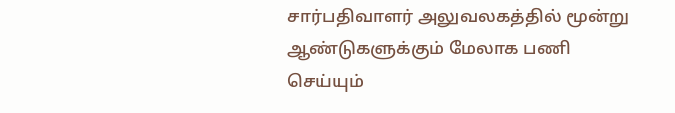சார்பதிவாளர் அலுவலகத்தில் மூன்று ஆண்டுகளுக்கும் மேலாக பணி செய்யும்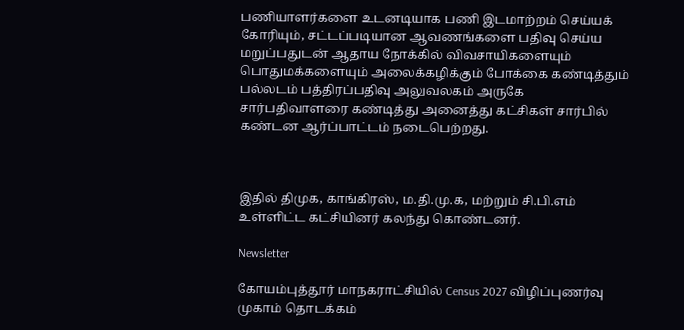பணியாளர்களை உடனடியாக பணி இடமாற்றம் செய்யக் கோரியும், சட்டப்படியான ஆவணங்களை பதிவு செய்ய மறுப்பதுடன் ஆதாய நோக்கில் விவசாயிகளையும் பொதுமக்களையும் அலைக்கழிக்கும் போக்கை கண்டித்தும் பல்லடம் பத்திரப்பதிவு அலுவலகம் அருகே சார்பதிவாளரை கண்டித்து அனைத்து கட்சிகள் சார்பில் கண்டன ஆர்ப்பாட்டம் நடைபெற்றது.



இதில் திமுக, காங்கிரஸ், ம.தி.மு.க, மற்றும் சி.பி.எம் உள்ளிட்ட கட்சியினர் கலந்து கொண்டனர்.

Newsletter

கோயம்புத்தூர் மாநகராட்சியில் Census 2027 விழிப்புணர்வு முகாம் தொடக்கம்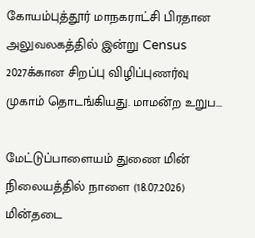கோயம்புத்தூர் மாநகராட்சி பிரதான அலுவலகத்தில் இன்று Census 2027க்கான சிறப்பு விழிப்புணர்வு முகாம் தொடங்கியது. மாமன்ற உறுப...

மேட்டுப்பாளையம் துணை மின் நிலையத்தில் நாளை (18.07.2026) மின்தடை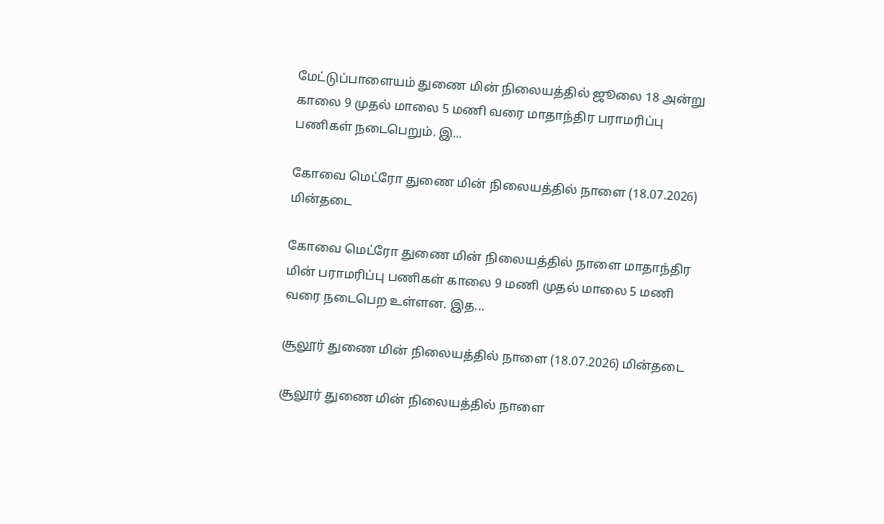மேட்டுப்பாளையம் துணை மின் நிலையத்தில் ஜூலை 18 அன்று காலை 9 முதல் மாலை 5 மணி வரை மாதாந்திர பராமரிப்பு பணிகள் நடைபெறும். இ...

கோவை மெட்ரோ துணை மின் நிலையத்தில் நாளை (18.07.2026) மின்தடை

கோவை மெட்ரோ துணை மின் நிலையத்தில் நாளை மாதாந்திர மின் பராமரிப்பு பணிகள் காலை 9 மணி முதல் மாலை 5 மணி வரை நடைபெற உள்ளன. இத...

சூலூர் துணை மின் நிலையத்தில் நாளை (18.07.2026) மின்தடை

சூலூர் துணை மின் நிலையத்தில் நாளை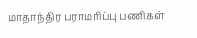மாதாந்திர பராமரிப்பு பணிகள்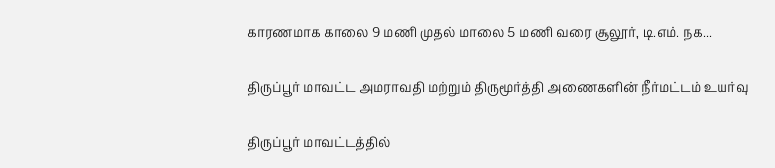காரணமாக காலை 9 மணி முதல் மாலை 5 மணி வரை சூலூர், டி.எம். நக...

திருப்பூர் மாவட்ட அமராவதி மற்றும் திருமூர்த்தி அணைகளின் நீர்மட்டம் உயர்வு

திருப்பூர் மாவட்டத்தில்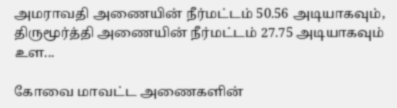அமராவதி அணையின் நீர்மட்டம் 50.56 அடியாகவும், திருமூர்த்தி அணையின் நீர்மட்டம் 27.75 அடியாகவும் உள...

கோவை மாவட்ட அணைகளின்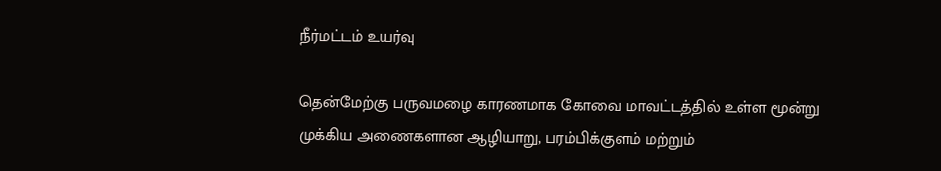நீர்மட்டம் உயர்வு

தென்மேற்கு பருவமழை காரணமாக கோவை மாவட்டத்தில் உள்ள மூன்று முக்கிய அணைகளான ஆழியாறு, பரம்பிக்குளம் மற்றும்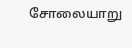சோலையாறு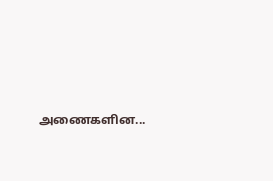அணைகளின...